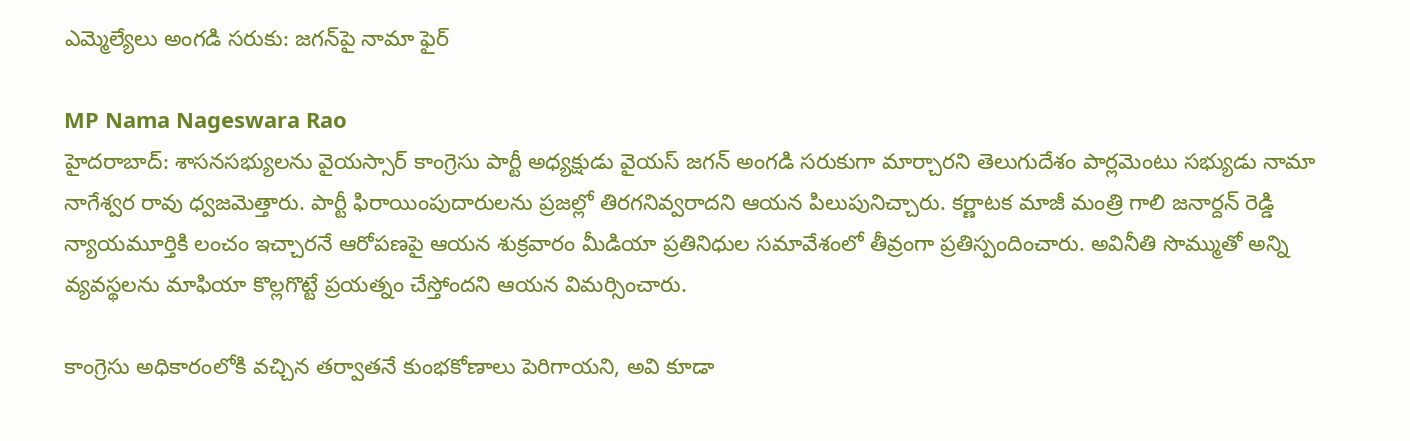ఎమ్మెల్యేలు అంగడి సరుకు: జగన్‌పై నామా ఫైర్

MP Nama Nageswara Rao
హైదరాబాద్: శాసనసభ్యులను వైయస్సార్ కాంగ్రెసు పార్టీ అధ్యక్షుడు వైయస్ జగన్ అంగడి సరుకుగా మార్చారని తెలుగుదేశం పార్లమెంటు సభ్యుడు నామా నాగేశ్వర రావు ధ్వజమెత్తారు. పార్టీ ఫిరాయింపుదారులను ప్రజల్లో తిరగనివ్వరాదని ఆయన పిలుపునిచ్చారు. కర్ణాటక మాజీ మంత్రి గాలి జనార్దన్ రెడ్డి న్యాయమూర్తికి లంచం ఇచ్చారనే ఆరోపణపై ఆయన శుక్రవారం మీడియా ప్రతినిధుల సమావేశంలో తీవ్రంగా ప్రతిస్పందించారు. అవినీతి సొమ్ముతో అన్ని వ్యవస్థలను మాఫియా కొల్లగొట్టే ప్రయత్నం చేస్తోందని ఆయన విమర్సించారు.

కాంగ్రెసు అధికారంలోకి వచ్చిన తర్వాతనే కుంభకోణాలు పెరిగాయని, అవి కూడా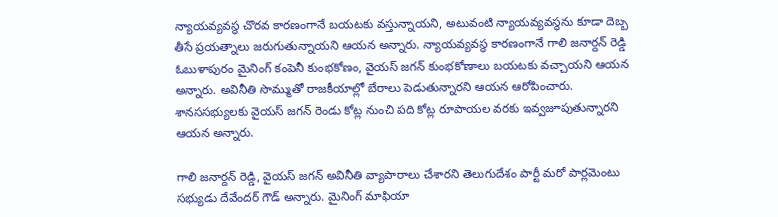న్యాయవ్యవస్థ చొరవ కారణంగానే బయటకు వస్తున్నాయని, అటువంటి న్యాయవ్యవస్థను కూడా దెబ్బ తీసే ప్రయత్నాలు జరుగుతున్నాయని ఆయన అన్నారు. న్యాయవ్యవస్థ కారణంగానే గాలి జనార్దన్ రెడ్డి ఓబుళాపురం మైనింగ్ కంపెనీ కుంభకోణం, వైయస్ జగన్ కుంభకోణాలు బయటకు వచ్చాయని ఆయన అన్నారు. అవినీతి సొమ్ముతో రాజకీయాల్లో బేరాలు పెడుతున్నారని ఆయన ఆరోపించారు. శానససభ్యులకు వైయస్ జగన్ రెండు కోట్ల నుంచి పది కోట్ల రూపాయల వరకు ఇవ్వజూపుతున్నారని ఆయన అన్నారు.

గాలి జనార్దన్ రెడ్డి, వైయస్ జగన్ అవినీతి వ్యాపారాలు చేశారని తెలుగుదేశం పార్టీ మరో పార్లమెంటు సభ్యుడు దేవేందర్ గౌడ్ అన్నారు. మైనింగ్ మాఫియా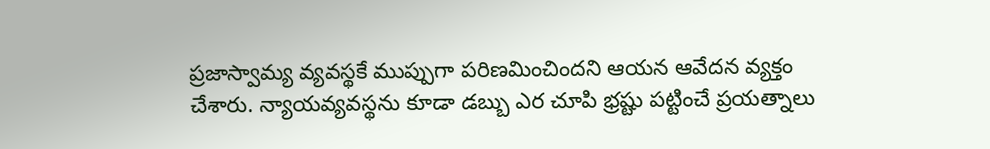ప్రజాస్వామ్య వ్యవస్థకే ముప్పుగా పరిణమించిందని ఆయన ఆవేదన వ్యక్తం చేశారు. న్యాయవ్యవస్థను కూడా డబ్బు ఎర చూపి భ్రష్టు పట్టించే ప్రయత్నాలు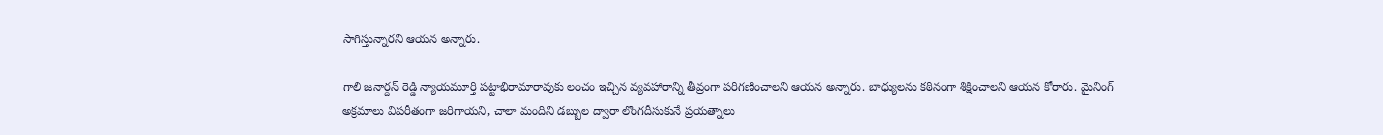సాగిస్తున్నారని ఆయన అన్నారు.

గాలి జనార్దన్ రెడ్డి న్యాయమూర్తి పట్టాభిరామారావుకు లంచం ఇచ్చిన వ్యవహారాన్ని తీవ్రంగా పరిగణించాలని ఆయన అన్నారు. బాధ్యులను కఠినంగా శిక్షించాలని ఆయన కోరారు. మైనింగ్ అక్రమాలు విపరీతంగా జరిగాయని, చాలా మందిని డబ్బుల ద్వారా లొంగదీసుకునే ప్రయత్నాలు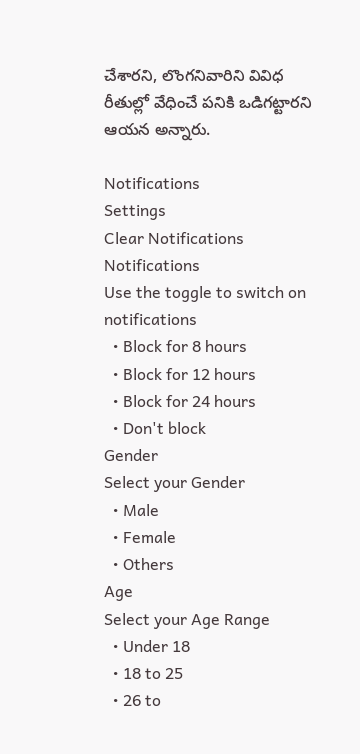చేశారని, లొంగనివారిని వివిధ రీతుల్లో వేధించే పనికి ఒడిగట్టారని ఆయన అన్నారు.

Notifications
Settings
Clear Notifications
Notifications
Use the toggle to switch on notifications
  • Block for 8 hours
  • Block for 12 hours
  • Block for 24 hours
  • Don't block
Gender
Select your Gender
  • Male
  • Female
  • Others
Age
Select your Age Range
  • Under 18
  • 18 to 25
  • 26 to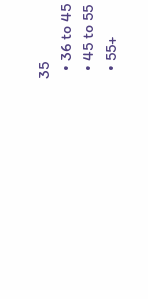35
  • 36 to 45
  • 45 to 55
  • 55+